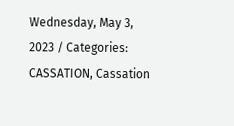Wednesday, May 3, 2023 / Categories: CASSATION, Cassation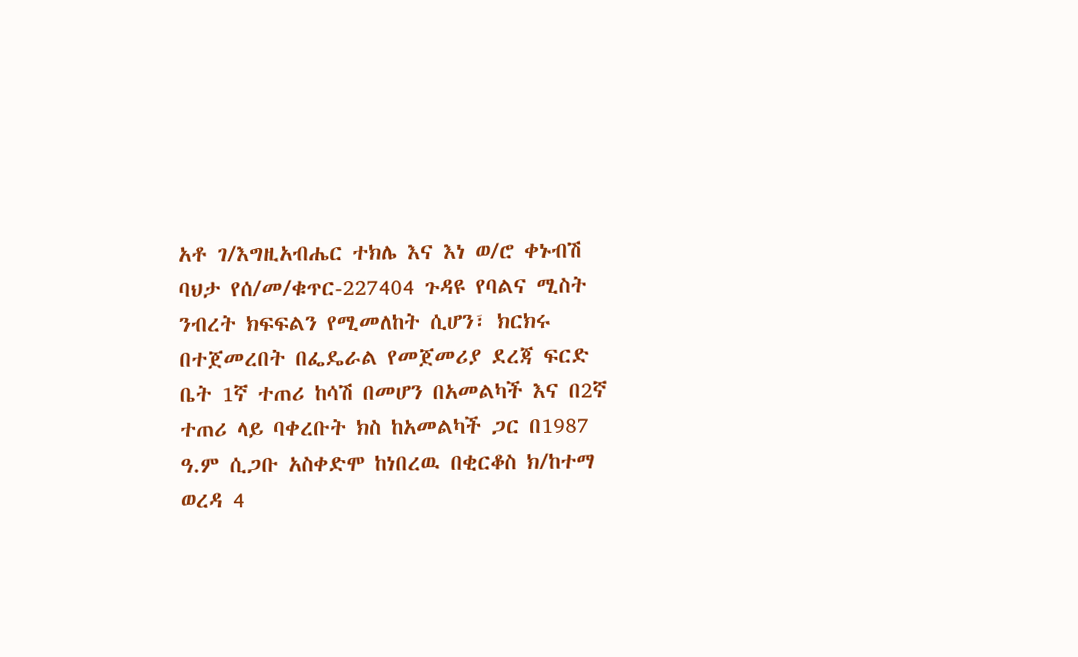አቶ ገ/እግዚአብሔር ተክሌ እና እነ ወ/ሮ ቀኑብሽ ባህታ የሰ/መ/ቁጥር-227404 ጉዳዩ የባልና ሚስት ንብረት ክፍፍልን የሚመለከት ሲሆን፣ ክርክሩ በተጀመረበት በፌዴራል የመጀመሪያ ደረጃ ፍርድ ቤት 1ኛ ተጠሪ ከሳሽ በመሆን በአመልካች እና በ2ኛ ተጠሪ ላይ ባቀረቡት ክስ ከአመልካች ጋር በ1987 ዓ.ም ሲጋቡ አስቀድሞ ከነበረዉ በቂርቆስ ክ/ከተማ ወረዳ 4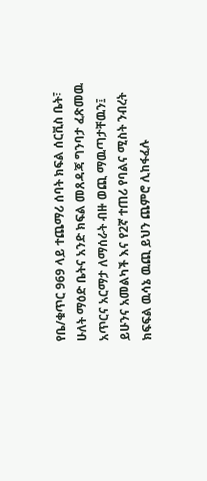የቤ/ቁጥር 969 ላይ ተጨማሪ ሰባት ክፍል ሰርቪስ ቤት፣ ሁለት ማዕድ ቤትና አንድ ክፍል መጸዳጃ ግንባታ ፈጽመዉ አጥርና አርማታ ለማሰራት ብዙ ወጪ ማዉጣታቸዉን፤ ይሁንና አመልካች እና የ2ኛ ተጠሪ የባልና ሚስት ንብረት ክፍፍል ዉሳኔ ዉጪ ይህን ጨምሮ ሊከፋፈሉ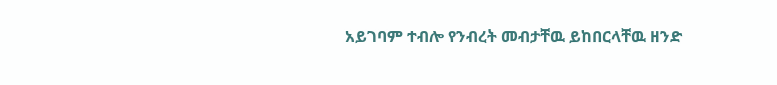አይገባም ተብሎ የንብረት መብታቸዉ ይከበርላቸዉ ዘንድ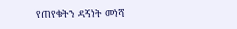የጠየቁትን ዳኝነት መነሻ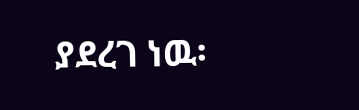ያደረገ ነዉ፡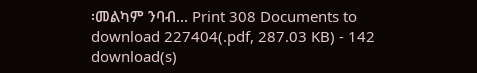፡መልካም ንባብ… Print 308 Documents to download 227404(.pdf, 287.03 KB) - 142 download(s)